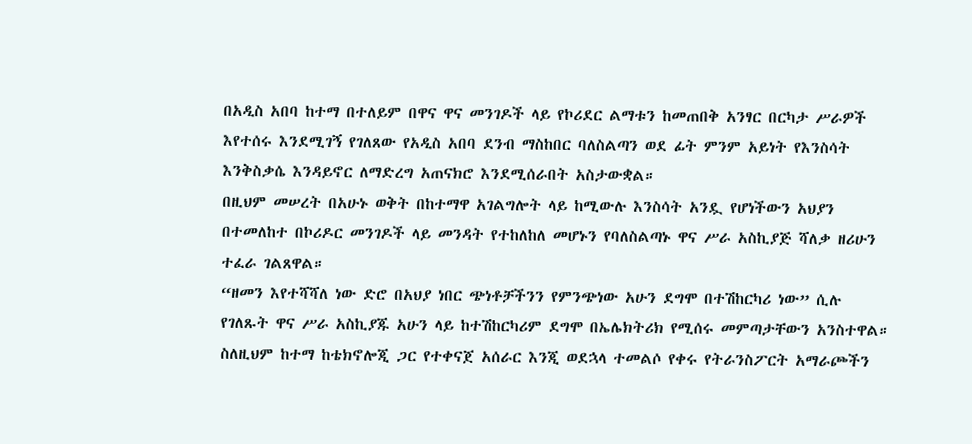በአዲስ አበባ ከተማ በተለይም በዋና ዋና መንገዶች ላይ የኮሪደር ልማቱን ከመጠበቅ አንፃር በርካታ ሥራዎች እየተሰሩ እንደሚገኝ የገለጸው የአዲስ አበባ ደንብ ማስከበር ባለስልጣን ወደ ፊት ምንም አይነት የእንስሳት እንቅስቃሴ እንዳይኖር ለማድረግ አጠናክሮ እንደሚሰራበት አስታውቋል።
በዚህም መሠረት በአሁኑ ወቅት በከተማዋ አገልግሎት ላይ ከሚውሉ እንስሳት አንዷ የሆነችውን አህያን በተመለከተ በኮሪዶር መንገዶች ላይ መንዳት የተከለከለ መሆኑን የባለስልጣኑ ዋና ሥራ አስኪያጅ ሻለቃ ዘሪሁን ተፈራ ገልጸዋል።
“ዘመን እየተሻሻለ ነው ድሮ በአህያ ነበር ጭነቶቻችንን የምንጭነው አሁን ደግሞ በተሽከርካሪ ነው” ሲሉ የገለጹት ዋና ሥራ አስኪያጁ አሁን ላይ ከተሽከርካሪም ደግሞ በኤሌክትሪክ የሚሰሩ መምጣታቸውን አንስተዋል።
ስለዚህም ከተማ ከቴክኖሎጂ ጋር የተቀናጀ አሰራር እንጂ ወደኋላ ተመልሶ የቀሩ የትራንስፖርት አማራጮችን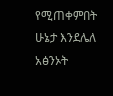የሚጠቀምበት ሁኔታ እንደሌለ አፅንኦት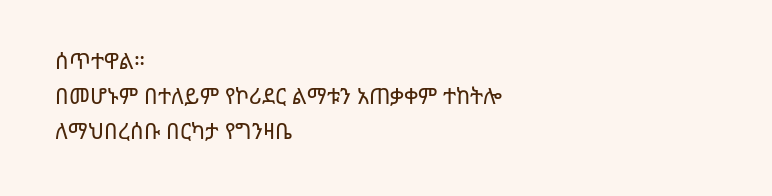ሰጥተዋል።
በመሆኑም በተለይም የኮሪደር ልማቱን አጠቃቀም ተከትሎ ለማህበረሰቡ በርካታ የግንዛቤ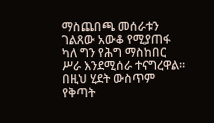ማስጨበጫ መሰራቱን ገልጸው አውቆ የሚያጠፋ ካለ ግን የሕግ ማስከበር ሥራ እንደሚሰራ ተናግረዋል።
በዚህ ሂደት ውስጥም የቅጣት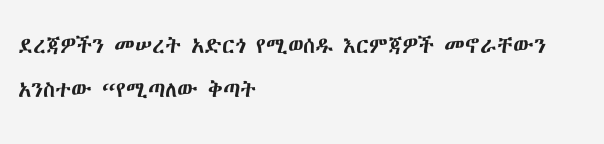ደረጃዎችን መሠረት አድርጎ የሚወሰዱ እርምጃዎች መኖራቸውን አንስተው “የሚጣለው ቅጣት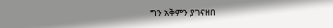ግን አቅምን ያገናዘበ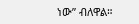ነው” ብለዋል።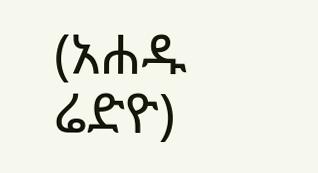(አሐዱ ሬድዮ)